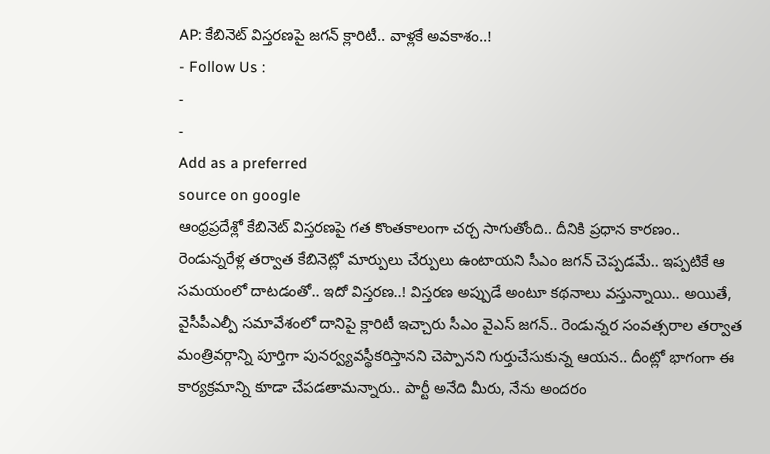AP: కేబినెట్ విస్తరణపై జగన్ క్లారిటీ.. వాళ్లకే అవకాశం..!
- Follow Us :
-
-
Add as a preferred
source on google
ఆంధ్రప్రదేశ్లో కేబినెట్ విస్తరణపై గత కొంతకాలంగా చర్చ సాగుతోంది.. దీనికి ప్రధాన కారణం.. రెండున్నరేళ్ల తర్వాత కేబినెట్లో మార్పులు చేర్పులు ఉంటాయని సీఎం జగన్ చెప్పడమే.. ఇప్పటికే ఆ సమయంలో దాటడంతో.. ఇదో విస్తరణ..! విస్తరణ అప్పుడే అంటూ కథనాలు వస్తున్నాయి.. అయితే, వైసీపీఎల్పీ సమావేశంలో దానిపై క్లారిటీ ఇచ్చారు సీఎం వైఎస్ జగన్.. రెండున్నర సంవత్సరాల తర్వాత మంత్రివర్గాన్ని పూర్తిగా పునర్వ్యవస్థీకరిస్తానని చెప్పానని గుర్తుచేసుకున్న ఆయన.. దీంట్లో భాగంగా ఈ కార్యక్రమాన్ని కూడా చేపడతామన్నారు.. పార్టీ అనేది మీరు, నేను అందరం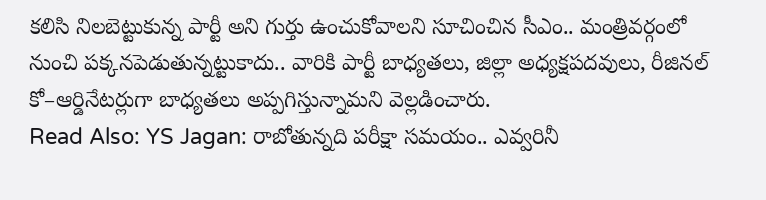కలిసి నిలబెట్టుకున్న పార్టీ అని గుర్తు ఉంచుకోవాలని సూచించిన సీఎం.. మంత్రివర్గంలో నుంచి పక్కనపెడుతున్నట్టుకాదు.. వారికి పార్టీ బాధ్యతలు, జిల్లా అధ్యక్షపదవులు, రీజినల్ కో–ఆర్డినేటర్లుగా బాధ్యతలు అప్పగిస్తున్నామని వెల్లడించారు.
Read Also: YS Jagan: రాబోతున్నది పరీక్షా సమయం.. ఎవ్వరినీ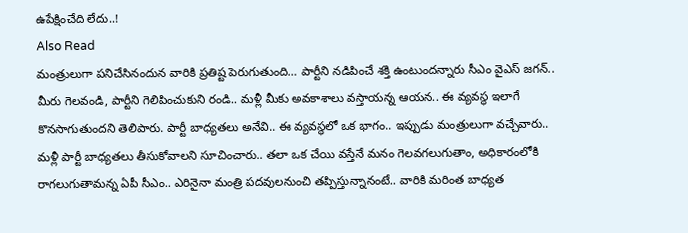ఉపేక్షించేది లేదు..!
Also Read
మంత్రులుగా పనిచేసినందున వారికి ప్రతిష్ట పెరుగుతుంది… పార్టీని నడిపించే శక్తి ఉంటుందన్నారు సీఎం వైఎస్ జగన్.. మీరు గెలవండి, పార్టీని గెలిపించుకుని రండి.. మళ్లీ మీకు అవకాశాలు వస్తాయన్న ఆయన.. ఈ వ్యవస్థ ఇలాగే కొనసాగుతుందని తెలిపారు. పార్టీ బాధ్యతలు అనేవి.. ఈ వ్యవస్థలో ఒక భాగం.. ఇప్పుడు మంత్రులుగా వచ్చేవారు.. మళ్లీ పార్టీ బాధ్యతలు తీసుకోవాలని సూచించారు.. తలా ఒక చేయి వస్తేనే మనం గెలవగలుగుతాం, అధికారంలోకి రాగలుగుతామన్న ఏపీ సీఎం.. ఎరినైనా మంత్రి పదవులనుంచి తప్పిస్తున్నానంటే.. వారికి మరింత బాధ్యత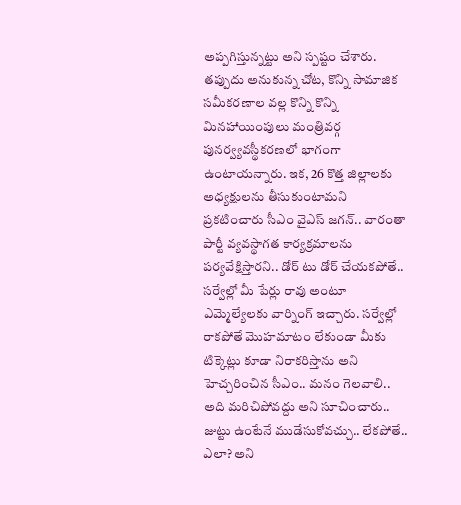అప్పగిస్తున్నట్టు అని స్పష్టం చేశారు. తప్పుదు అనుకున్న చోట, కొన్ని సామాజిక సమీకరణాల వల్ల కొన్ని కొన్ని మినహాయింపులు మంత్రివర్గ పునర్వ్యవస్థీకరణలో భాగంగా ఉంటాయన్నారు. ఇక, 26 కొత్త జిల్లాలకు అధ్యక్షులను తీసుకుంటామని ప్రకటించారు సీఎం వైఎస్ జగన్.. వారంతా పార్టీ వ్యవస్థాగత కార్యక్రమాలను పర్యవేక్షిస్తారని.. డోర్ టు డోర్ చేయకపోతే.. సర్వేల్లో మీ పేర్లు రావు అంటూ ఎమ్మెల్యేలకు వార్నింగ్ ఇచ్చారు. సర్వేల్లో రాకపోతే మొహమాటం లేకుండా మీకు టిక్కెట్లు కూడా నిరాకరిస్తాను అని హెచ్చరించిన సీఎం.. మనం గెలవాలి.. అది మరిచిపోవద్దు అని సూచించారు.. జుట్టు ఉంటేనే ముడేసుకోవచ్చు.. లేకపోతే.. ఎలా? అని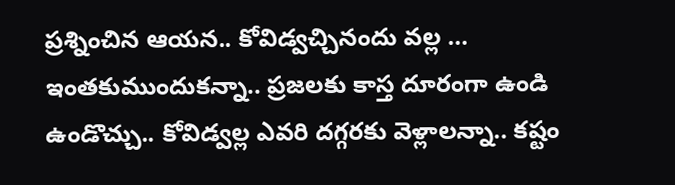ప్రశ్నించిన ఆయన.. కోవిడ్వచ్చినందు వల్ల … ఇంతకుముందుకన్నా.. ప్రజలకు కాస్త దూరంగా ఉండి ఉండొచ్చు.. కోవిడ్వల్ల ఎవరి దగ్గరకు వెళ్లాలన్నా.. కష్టం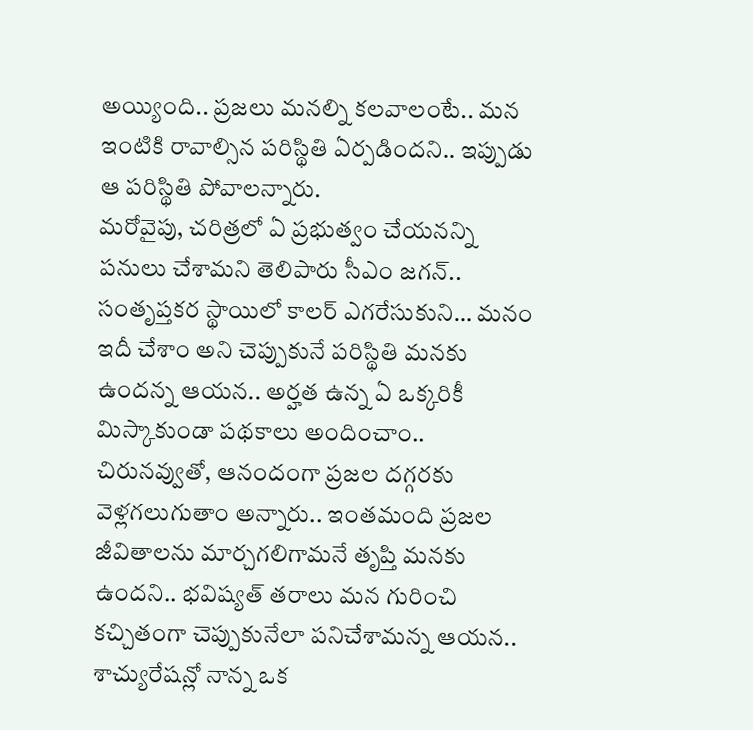అయ్యింది.. ప్రజలు మనల్ని కలవాలంటే.. మన ఇంటికి రావాల్సిన పరిస్థితి ఏర్పడిందని.. ఇప్పుడు ఆ పరిస్థితి పోవాలన్నారు.
మరోవైపు, చరిత్రలో ఏ ప్రభుత్వం చేయనన్ని పనులు చేశామని తెలిపారు సీఎం జగన్.. సంతృప్తకర స్థాయిలో కాలర్ ఎగరేసుకుని… మనం ఇదీ చేశాం అని చెప్పుకునే పరిస్థితి మనకు ఉందన్న ఆయన.. అర్హత ఉన్న ఏ ఒక్కరికీ మిస్కాకుండా పథకాలు అందించాం.. చిరునవ్వుతో, ఆనందంగా ప్రజల దగ్గరకు వెళ్లగలుగుతాం అన్నారు.. ఇంతమంది ప్రజల జీవితాలను మార్చగలిగామనే తృప్తి మనకు ఉందని.. భవిష్యత్ తరాలు మన గురించి కచ్చితంగా చెప్పుకునేలా పనిచేశామన్న ఆయన.. శాచ్యురేషన్లో నాన్న ఒక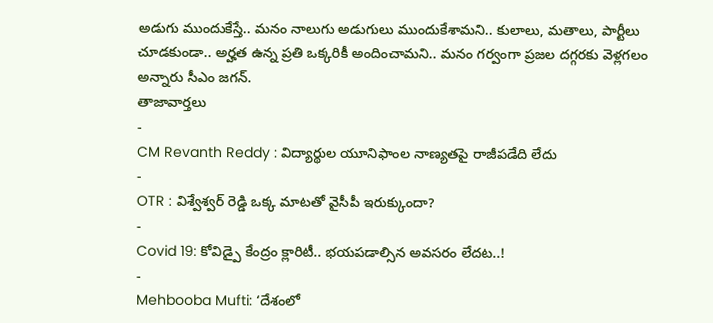అడుగు ముందుకేస్తే.. మనం నాలుగు అడుగులు ముందుకేశామని.. కులాలు, మతాలు, పార్టీలు చూడకుండా.. అర్హత ఉన్న ప్రతి ఒక్కరికీ అందించామని.. మనం గర్వంగా ప్రజల దగ్గరకు వెళ్లగలం అన్నారు సీఎం జగన్.
తాజావార్తలు
-
CM Revanth Reddy : విద్యార్థుల యూనిఫాంల నాణ్యతపై రాజీపడేది లేదు
-
OTR : విశ్వేశ్వర్ రెడ్డి ఒక్క మాటతో వైసీపీ ఇరుక్కుందా?
-
Covid 19: కోవిడ్పై కేంద్రం క్లారిటీ.. భయపడాల్సిన అవసరం లేదట..!
-
Mehbooba Mufti: ‘దేశంలో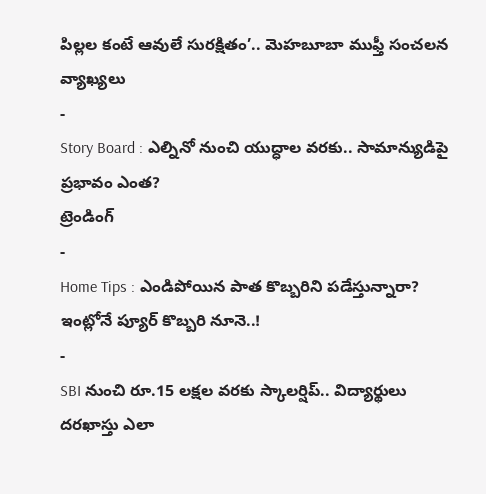పిల్లల కంటే ఆవులే సురక్షితం’.. మెహబూబా ముఫ్తీ సంచలన వ్యాఖ్యలు
-
Story Board : ఎల్నినో నుంచి యుద్ధాల వరకు.. సామాన్యుడిపై ప్రభావం ఎంత?
ట్రెండింగ్
-
Home Tips : ఎండిపోయిన పాత కొబ్బరిని పడేస్తున్నారా? ఇంట్లోనే ప్యూర్ కొబ్బరి నూనె..!
-
SBI నుంచి రూ.15 లక్షల వరకు స్కాలర్షిప్.. విద్యార్థులు దరఖాస్తు ఎలా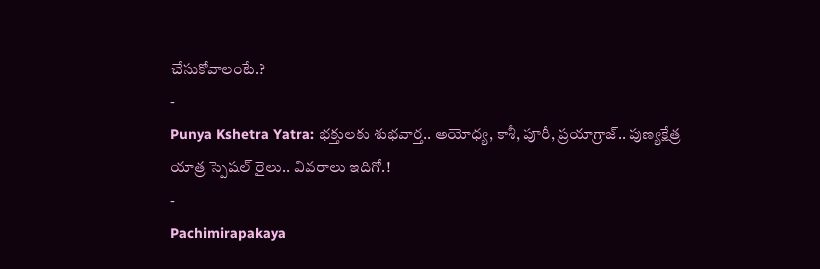చేసుకోవాలంటే.?
-
Punya Kshetra Yatra: భక్తులకు శుభవార్త.. అయోధ్య, కాశీ, పూరీ, ప్రయాగ్రాజ్.. పుణ్యక్షేత్ర యాత్ర స్పెషల్ రైలు.. వివరాలు ఇదిగో.!
-
Pachimirapakaya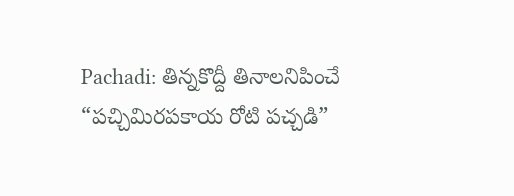Pachadi: తిన్నకొద్దీ తినాలనిపించే “పచ్చిమిరపకాయ రోటి పచ్చడి”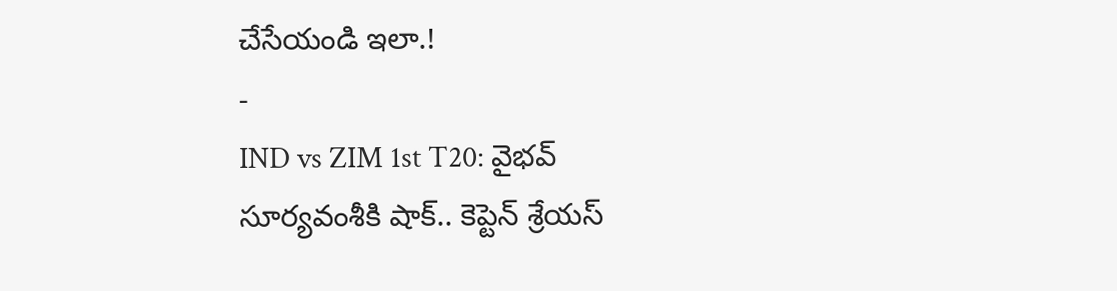చేసేయండి ఇలా.!
-
IND vs ZIM 1st T20: వైభవ్ సూర్యవంశీకి షాక్.. కెప్టెన్ శ్రేయస్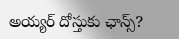అయ్యర్ దోస్తుకు ఛాన్స్?